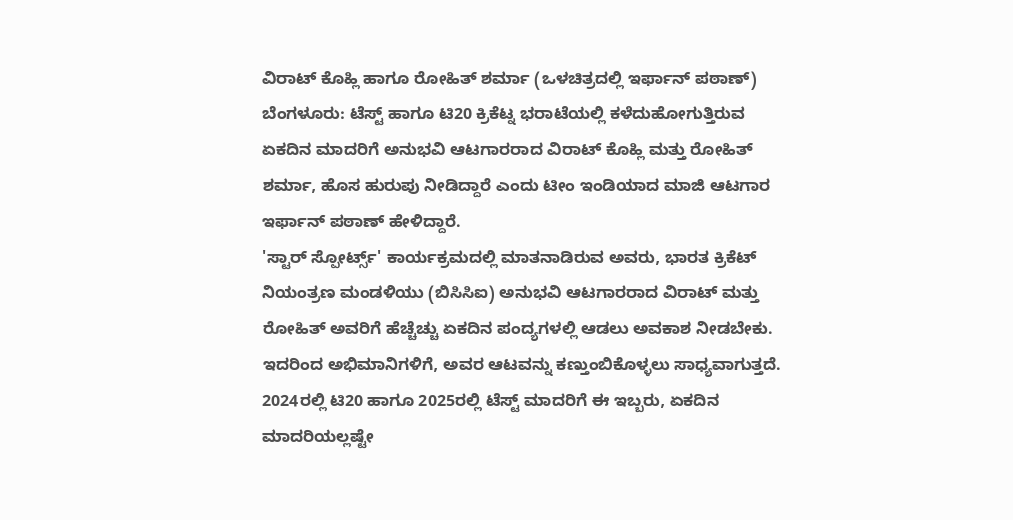ವಿರಾಟ್ ಕೊಹ್ಲಿ ಹಾಗೂ ರೋಹಿತ್ ಶರ್ಮಾ (ಒಳಚಿತ್ರದಲ್ಲಿ ಇರ್ಫಾನ್ ಪಠಾಣ್)
ಬೆಂಗಳೂರು: ಟೆಸ್ಟ್ ಹಾಗೂ ಟಿ20 ಕ್ರಿಕೆಟ್ನ ಭರಾಟೆಯಲ್ಲಿ ಕಳೆದುಹೋಗುತ್ತಿರುವ ಏಕದಿನ ಮಾದರಿಗೆ ಅನುಭವಿ ಆಟಗಾರರಾದ ವಿರಾಟ್ ಕೊಹ್ಲಿ ಮತ್ತು ರೋಹಿತ್ ಶರ್ಮಾ, ಹೊಸ ಹುರುಪು ನೀಡಿದ್ದಾರೆ ಎಂದು ಟೀಂ ಇಂಡಿಯಾದ ಮಾಜಿ ಆಟಗಾರ ಇರ್ಫಾನ್ ಪಠಾಣ್ ಹೇಳಿದ್ದಾರೆ.
'ಸ್ಟಾರ್ ಸ್ಪೋರ್ಟ್ಸ್' ಕಾರ್ಯಕ್ರಮದಲ್ಲಿ ಮಾತನಾಡಿರುವ ಅವರು, ಭಾರತ ಕ್ರಿಕೆಟ್ ನಿಯಂತ್ರಣ ಮಂಡಳಿಯು (ಬಿಸಿಸಿಐ) ಅನುಭವಿ ಆಟಗಾರರಾದ ವಿರಾಟ್ ಮತ್ತು ರೋಹಿತ್ ಅವರಿಗೆ ಹೆಚ್ಚೆಚ್ಚು ಏಕದಿನ ಪಂದ್ಯಗಳಲ್ಲಿ ಆಡಲು ಅವಕಾಶ ನೀಡಬೇಕು. ಇದರಿಂದ ಅಭಿಮಾನಿಗಳಿಗೆ, ಅವರ ಆಟವನ್ನು ಕಣ್ತುಂಬಿಕೊಳ್ಳಲು ಸಾಧ್ಯವಾಗುತ್ತದೆ. 2024ರಲ್ಲಿ ಟಿ20 ಹಾಗೂ 2025ರಲ್ಲಿ ಟೆಸ್ಟ್ ಮಾದರಿಗೆ ಈ ಇಬ್ಬರು, ಏಕದಿನ ಮಾದರಿಯಲ್ಲಷ್ಟೇ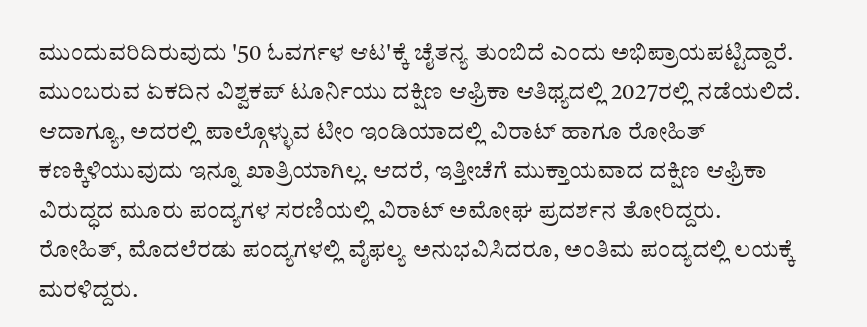ಮುಂದುವರಿದಿರುವುದು '50 ಓವರ್ಗಳ ಆಟ'ಕ್ಕೆ ಚೈತನ್ಯ ತುಂಬಿದೆ ಎಂದು ಅಭಿಪ್ರಾಯಪಟ್ಟಿದ್ದಾರೆ.
ಮುಂಬರುವ ಏಕದಿನ ವಿಶ್ವಕಪ್ ಟೂರ್ನಿಯು ದಕ್ಷಿಣ ಆಫ್ರಿಕಾ ಆತಿಥ್ಯದಲ್ಲಿ 2027ರಲ್ಲಿ ನಡೆಯಲಿದೆ. ಆದಾಗ್ಯೂ, ಅದರಲ್ಲಿ ಪಾಲ್ಗೊಳ್ಳುವ ಟೀಂ ಇಂಡಿಯಾದಲ್ಲಿ ವಿರಾಟ್ ಹಾಗೂ ರೋಹಿತ್ ಕಣಕ್ಕಿಳಿಯುವುದು ಇನ್ನೂ ಖಾತ್ರಿಯಾಗಿಲ್ಲ. ಆದರೆ, ಇತ್ತೀಚೆಗೆ ಮುಕ್ತಾಯವಾದ ದಕ್ಷಿಣ ಆಫ್ರಿಕಾ ವಿರುದ್ಧದ ಮೂರು ಪಂದ್ಯಗಳ ಸರಣಿಯಲ್ಲಿ ವಿರಾಟ್ ಅಮೋಘ ಪ್ರದರ್ಶನ ತೋರಿದ್ದರು. ರೋಹಿತ್, ಮೊದಲೆರಡು ಪಂದ್ಯಗಳಲ್ಲಿ ವೈಫಲ್ಯ ಅನುಭವಿಸಿದರೂ, ಅಂತಿಮ ಪಂದ್ಯದಲ್ಲಿ ಲಯಕ್ಕೆ ಮರಳಿದ್ದರು.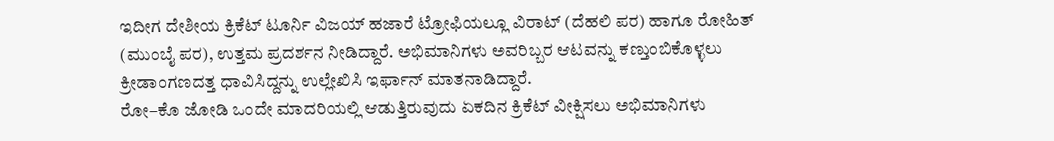ಇದೀಗ ದೇಶೀಯ ಕ್ರಿಕೆಟ್ ಟೂರ್ನಿ ವಿಜಯ್ ಹಜಾರೆ ಟ್ರೋಫಿಯಲ್ಲೂ ವಿರಾಟ್ (ದೆಹಲಿ ಪರ) ಹಾಗೂ ರೋಹಿತ್ (ಮುಂಬೈ ಪರ), ಉತ್ತಮ ಪ್ರದರ್ಶನ ನೀಡಿದ್ದಾರೆ. ಅಭಿಮಾನಿಗಳು ಅವರಿಬ್ಬರ ಆಟವನ್ನು ಕಣ್ತುಂಬಿಕೊಳ್ಳಲು ಕ್ರೀಡಾಂಗಣದತ್ತ ಧಾವಿಸಿದ್ದನ್ನು ಉಲ್ಲೇಖಿಸಿ ಇರ್ಫಾನ್ ಮಾತನಾಡಿದ್ದಾರೆ.
ರೋ–ಕೊ ಜೋಡಿ ಒಂದೇ ಮಾದರಿಯಲ್ಲಿ ಆಡುತ್ತಿರುವುದು ಏಕದಿನ ಕ್ರಿಕೆಟ್ ವೀಕ್ಷಿಸಲು ಅಭಿಮಾನಿಗಳು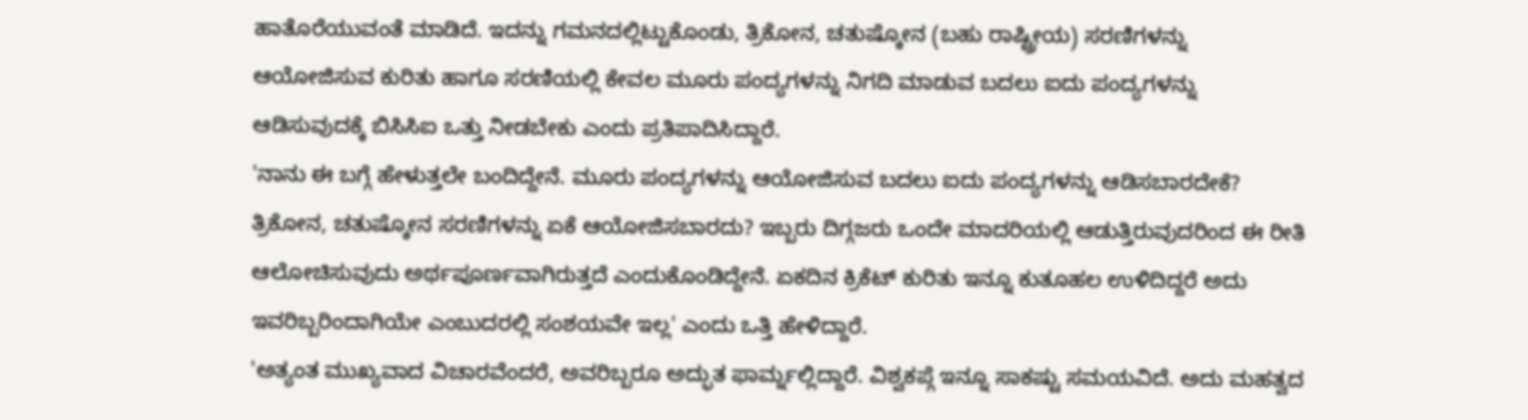ಹಾತೊರೆಯುವಂತೆ ಮಾಡಿದೆ. ಇದನ್ನು ಗಮನದಲ್ಲಿಟ್ಟುಕೊಂಡು, ತ್ರಿಕೋನ, ಚತುಷ್ಕೋನ (ಬಹು ರಾಷ್ಟ್ರೀಯ) ಸರಣಿಗಳನ್ನು ಆಯೋಜಿಸುವ ಕುರಿತು ಹಾಗೂ ಸರಣಿಯಲ್ಲಿ ಕೇವಲ ಮೂರು ಪಂದ್ಯಗಳನ್ನು ನಿಗದಿ ಮಾಡುವ ಬದಲು ಐದು ಪಂದ್ಯಗಳನ್ನು ಆಡಿಸುವುದಕ್ಕೆ ಬಿಸಿಸಿಐ ಒತ್ತು ನೀಡಬೇಕು ಎಂದು ಪ್ರತಿಪಾದಿಸಿದ್ದಾರೆ.
'ನಾನು ಈ ಬಗ್ಗೆ ಹೇಳುತ್ತಲೇ ಬಂದಿದ್ದೇನೆ. ಮೂರು ಪಂದ್ಯಗಳನ್ನು ಆಯೋಜಿಸುವ ಬದಲು ಐದು ಪಂದ್ಯಗಳನ್ನು ಆಡಿಸಬಾರದೇಕೆ? ತ್ರಿಕೋನ, ಚತುಷ್ಕೋನ ಸರಣಿಗಳನ್ನು ಏಕೆ ಆಯೋಜಿಸಬಾರದು? ಇಬ್ಬರು ದಿಗ್ಗಜರು ಒಂದೇ ಮಾದರಿಯಲ್ಲಿ ಆಡುತ್ತಿರುವುದರಿಂದ ಈ ರೀತಿ ಆಲೋಚಿಸುವುದು ಅರ್ಥಪೂರ್ಣವಾಗಿರುತ್ತದೆ ಎಂದುಕೊಂಡಿದ್ದೇನೆ. ಏಕದಿನ ಕ್ರಿಕೆಟ್ ಕುರಿತು ಇನ್ನೂ ಕುತೂಹಲ ಉಳಿದಿದ್ದರೆ ಅದು ಇವರಿಬ್ಬರಿಂದಾಗಿಯೇ ಎಂಬುದರಲ್ಲಿ ಸಂಶಯವೇ ಇಲ್ಲ' ಎಂದು ಒತ್ತಿ ಹೇಳಿದ್ದಾರೆ.
'ಅತ್ಯಂತ ಮುಖ್ಯವಾದ ವಿಚಾರವೆಂದರೆ, ಅವರಿಬ್ಬರೂ ಅದ್ಭುತ ಫಾರ್ಮ್ನಲ್ಲಿದ್ದಾರೆ. ವಿಶ್ವಕಪ್ಗೆ ಇನ್ನೂ ಸಾಕಷ್ಟು ಸಮಯವಿದೆ. ಅದು ಮಹತ್ವದ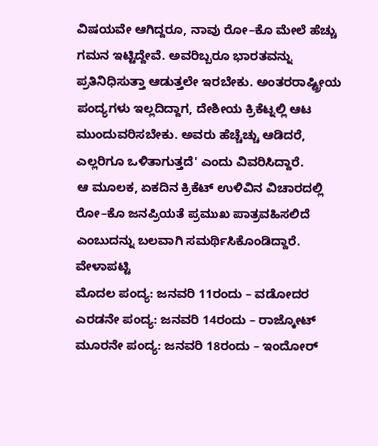ವಿಷಯವೇ ಆಗಿದ್ದರೂ, ನಾವು ರೋ–ಕೊ ಮೇಲೆ ಹೆಚ್ಚು ಗಮನ ಇಟ್ಟಿದ್ದೇವೆ. ಅವರಿಬ್ಬರೂ ಭಾರತವನ್ನು ಪ್ರತಿನಿಧಿಸುತ್ತಾ ಆಡುತ್ತಲೇ ಇರಬೇಕು. ಅಂತರರಾಷ್ಟ್ರೀಯ ಪಂದ್ಯಗಳು ಇಲ್ಲದಿದ್ದಾಗ, ದೇಶೀಯ ಕ್ರಿಕೆಟ್ನಲ್ಲಿ ಆಟ ಮುಂದುವರಿಸಬೇಕು. ಅವರು ಹೆಚ್ಚೆಚ್ಚು ಆಡಿದರೆ, ಎಲ್ಲರಿಗೂ ಒಳಿತಾಗುತ್ತದೆ' ಎಂದು ವಿವರಿಸಿದ್ದಾರೆ.
ಆ ಮೂಲಕ, ಏಕದಿನ ಕ್ರಿಕೆಟ್ ಉಳಿವಿನ ವಿಚಾರದಲ್ಲಿ ರೋ–ಕೊ ಜನಪ್ರಿಯತೆ ಪ್ರಮುಖ ಪಾತ್ರವಹಿಸಲಿದೆ ಎಂಬುದನ್ನು ಬಲವಾಗಿ ಸಮರ್ಥಿಸಿಕೊಂಡಿದ್ದಾರೆ.
ವೇಳಾಪಟ್ಟಿ
ಮೊದಲ ಪಂದ್ಯ: ಜನವರಿ 11ರಂದು – ವಡೋದರ
ಎರಡನೇ ಪಂದ್ಯ: ಜನವರಿ 14ರಂದು – ರಾಜ್ಕೋಟ್
ಮೂರನೇ ಪಂದ್ಯ: ಜನವರಿ 18ರಂದು – ಇಂದೋರ್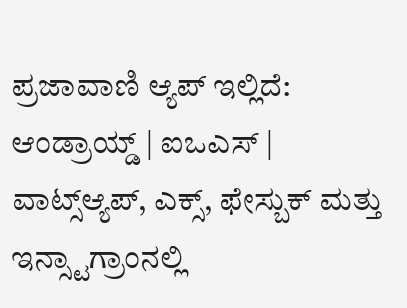ಪ್ರಜಾವಾಣಿ ಆ್ಯಪ್ ಇಲ್ಲಿದೆ: ಆಂಡ್ರಾಯ್ಡ್ | ಐಒಎಸ್ | ವಾಟ್ಸ್ಆ್ಯಪ್, ಎಕ್ಸ್, ಫೇಸ್ಬುಕ್ ಮತ್ತು ಇನ್ಸ್ಟಾಗ್ರಾಂನಲ್ಲಿ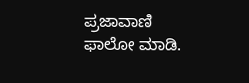ಪ್ರಜಾವಾಣಿ ಫಾಲೋ ಮಾಡಿ.